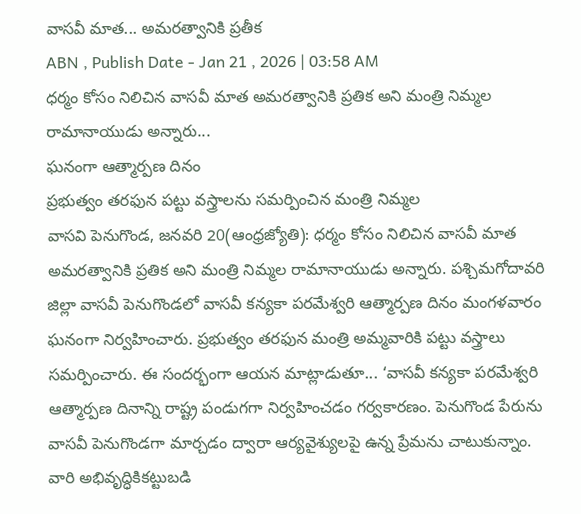వాసవీ మాత... అమరత్వానికి ప్రతీక
ABN , Publish Date - Jan 21 , 2026 | 03:58 AM
ధర్మం కోసం నిలిచిన వాసవీ మాత అమరత్వానికి ప్రతిక అని మంత్రి నిమ్మల రామానాయుడు అన్నారు...
ఘనంగా ఆత్మార్పణ దినం
ప్రభుత్వం తరఫున పట్టు వస్త్రాలను సమర్పించిన మంత్రి నిమ్మల
వాసవి పెనుగొండ, జనవరి 20(ఆంధ్రజ్యోతి): ధర్మం కోసం నిలిచిన వాసవీ మాత అమరత్వానికి ప్రతిక అని మంత్రి నిమ్మల రామానాయుడు అన్నారు. పశ్చిమగోదావరి జిల్లా వాసవీ పెనుగొండలో వాసవీ కన్యకా పరమేశ్వరి ఆత్మార్పణ దినం మంగళవారం ఘనంగా నిర్వహించారు. ప్రభుత్వం తరఫున మంత్రి అమ్మవారికి పట్టు వస్త్రాలు సమర్పించారు. ఈ సందర్భంగా ఆయన మాట్లాడుతూ... ‘వాసవీ కన్యకా పరమేశ్వరి ఆత్మార్పణ దినాన్ని రాష్ట్ర పండుగగా నిర్వహించడం గర్వకారణం. పెనుగొండ పేరును వాసవీ పెనుగొండగా మార్చడం ద్వారా ఆర్యవైశ్యులపై ఉన్న ప్రేమను చాటుకున్నాం. వారి అభివృద్ధికికట్టుబడి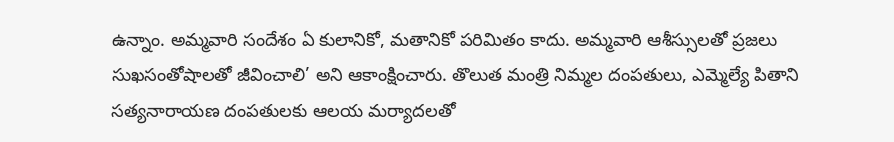ఉన్నాం. అమ్మవారి సందేశం ఏ కులానికో, మతానికో పరిమితం కాదు. అమ్మవారి ఆశీస్సులతో ప్రజలు సుఖసంతోషాలతో జీవించాలి’ అని ఆకాంక్షించారు. తొలుత మంత్రి నిమ్మల దంపతులు, ఎమ్మెల్యే పితాని సత్యనారాయణ దంపతులకు ఆలయ మర్యాదలతో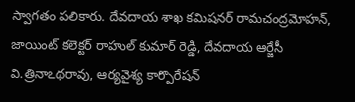స్వాగతం పలికారు. దేవదాయ శాఖ కమిషనర్ రామచంద్రమోహన్, జాయింట్ కలెక్టర్ రాహుల్ కుమార్ రెడ్డి, దేవదాయ ఆర్జేసీ వి.త్రినాఽథరావు, ఆర్యవైశ్య కార్పొరేషన్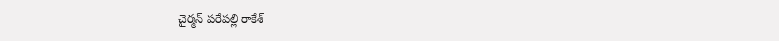చైర్మన్ పరేపల్లి రాకేశ్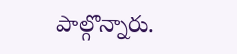పాల్గొన్నారు.